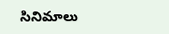సినిమాలు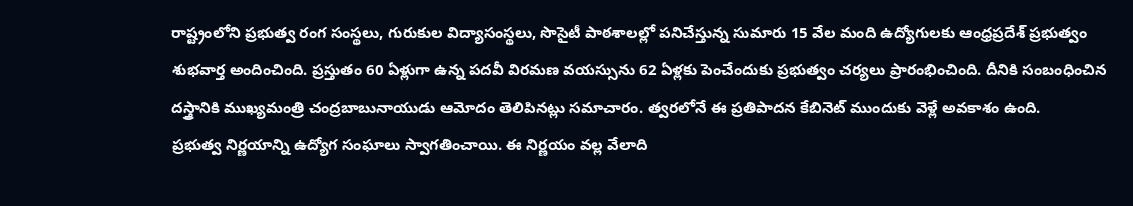రాష్ట్రంలోని ప్రభుత్వ రంగ సంస్థలు, గురుకుల విద్యాసంస్థలు, సొసైటీ పాఠశాలల్లో పనిచేస్తున్న సుమారు 15 వేల మంది ఉద్యోగులకు ఆంధ్రప్రదేశ్ ప్రభుత్వం శుభవార్త అందించింది. ప్రస్తుతం 60 ఏళ్లుగా ఉన్న పదవీ విరమణ వయస్సును 62 ఏళ్లకు పెంచేందుకు ప్రభుత్వం చర్యలు ప్రారంభించింది. దీనికి సంబంధించిన దస్త్రానికి ముఖ్యమంత్రి చంద్రబాబునాయుడు ఆమోదం తెలిపినట్లు సమాచారం. త్వరలోనే ఈ ప్రతిపాదన కేబినెట్ ముందుకు వెళ్లే అవకాశం ఉంది.
ప్రభుత్వ నిర్ణయాన్ని ఉద్యోగ సంఘాలు స్వాగతించాయి. ఈ నిర్ణయం వల్ల వేలాది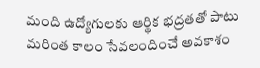మంది ఉద్యోగులకు ఆర్థిక భద్రతతో పాటు మరింత కాలం సేవలందించే అవకాశం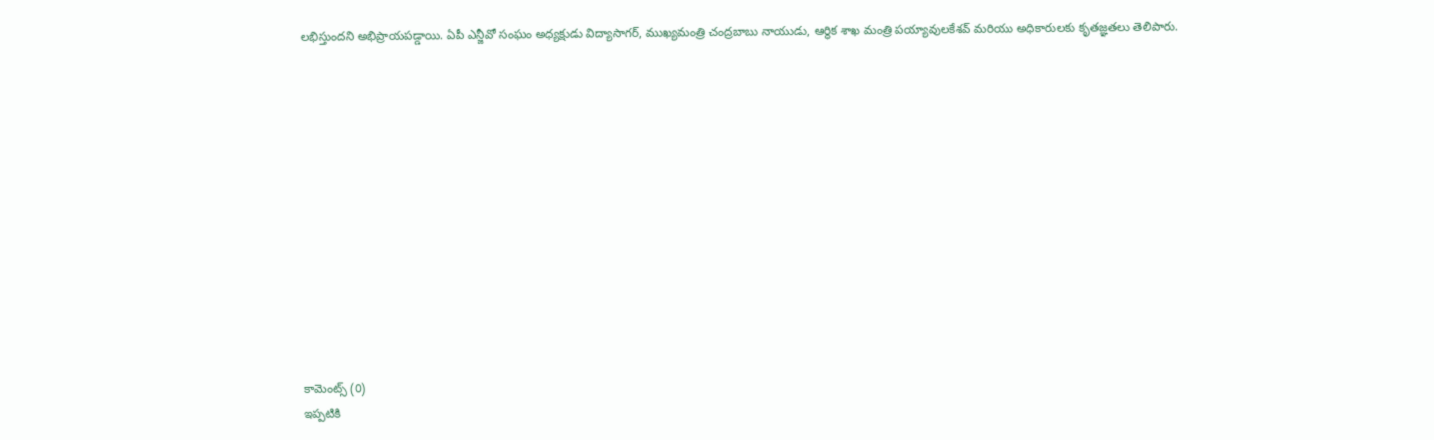లభిస్తుందని అభిప్రాయపడ్డాయి. ఏపీ ఎన్జీవో సంఘం అధ్యక్షుడు విద్యాసాగర్, ముఖ్యమంత్రి చంద్రబాబు నాయుడు, ఆర్థిక శాఖ మంత్రి పయ్యావులకేశవ్ మరియు అధికారులకు కృతజ్ఞతలు తెలిపారు.













కామెంట్స్ (0)
ఇప్పటికి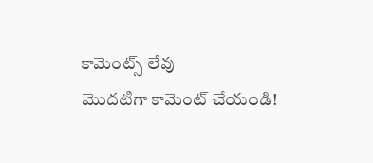కామెంట్స్ లేవు
మొదటిగా కామెంట్ చేయండి!